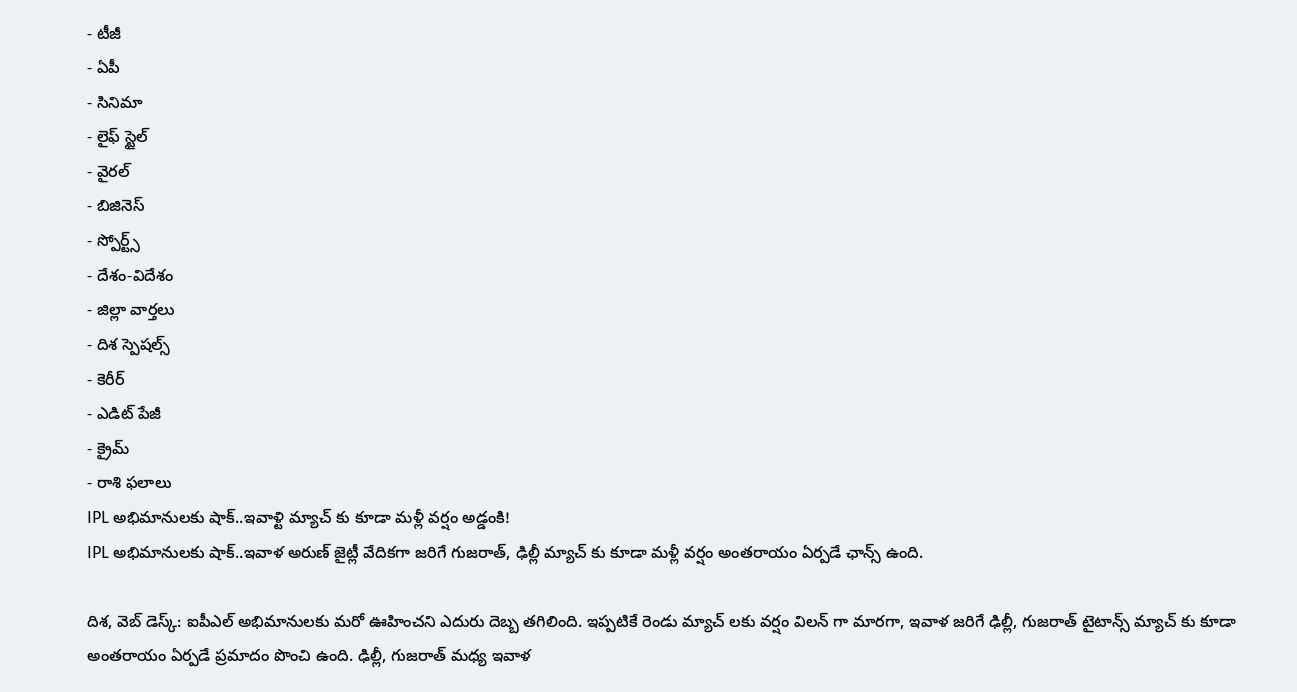- టీజీ
- ఏపీ
- సినిమా
- లైఫ్ స్టైల్
- వైరల్
- బిజినెస్
- స్పోర్ట్స్
- దేశం-విదేశం
- జిల్లా వార్తలు
- దిశ స్పెషల్స్
- కెరీర్
- ఎడిట్ పేజీ
- క్రైమ్
- రాశి ఫలాలు
IPL అభిమానులకు షాక్..ఇవాళ్టి మ్యాచ్ కు కూడా మళ్లీ వర్షం అడ్డంకి!
IPL అభిమానులకు షాక్..ఇవాళ అరుణ్ జైట్లీ వేదికగా జరిగే గుజరాత్, ఢిల్లీ మ్యాచ్ కు కూడా మళ్లీ వర్షం అంతరాయం ఏర్పడే ఛాన్స్ ఉంది.

దిశ, వెబ్ డెస్క్: ఐపీఎల్ అభిమానులకు మరో ఊహించని ఎదురు దెబ్బ తగిలింది. ఇప్పటికే రెండు మ్యాచ్ లకు వర్షం విలన్ గా మారగా, ఇవాళ జరిగే ఢిల్లీ, గుజరాత్ టైటాన్స్ మ్యాచ్ కు కూడా అంతరాయం ఏర్పడే ప్రమాదం పొంచి ఉంది. ఢిల్లీ, గుజరాత్ మధ్య ఇవాళ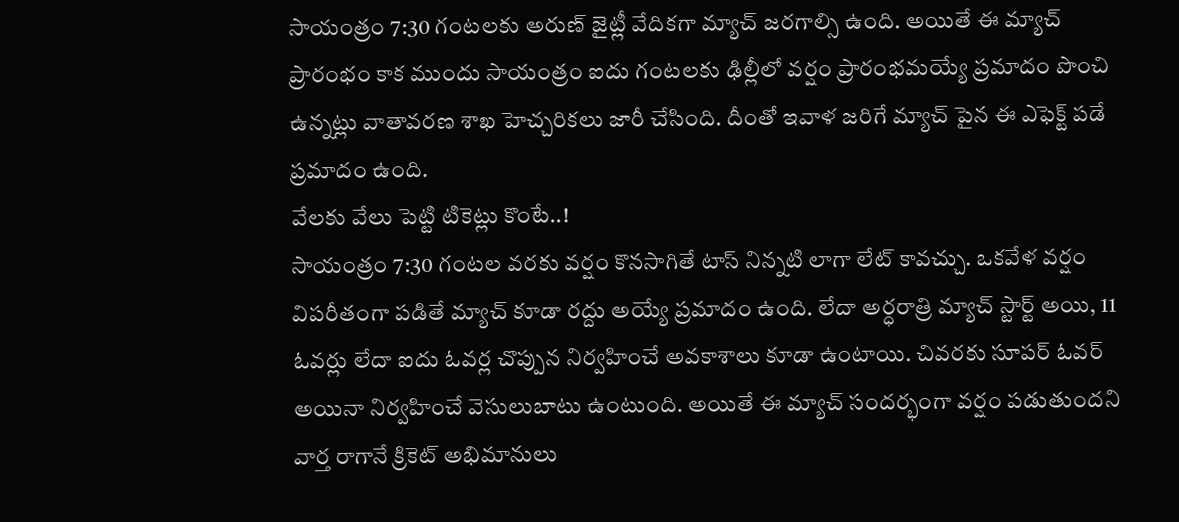సాయంత్రం 7:30 గంటలకు అరుణ్ జైట్లీ వేదికగా మ్యాచ్ జరగాల్సి ఉంది. అయితే ఈ మ్యాచ్ ప్రారంభం కాక ముందు సాయంత్రం ఐదు గంటలకు ఢిల్లీలో వర్షం ప్రారంభమయ్యే ప్రమాదం పొంచి ఉన్నట్లు వాతావరణ శాఖ హెచ్చరికలు జారీ చేసింది. దీంతో ఇవాళ జరిగే మ్యాచ్ పైన ఈ ఎఫెక్ట్ పడే ప్రమాదం ఉంది.
వేలకు వేలు పెట్టి టికెట్లు కొంటే..!
సాయంత్రం 7:30 గంటల వరకు వర్షం కొనసాగితే టాస్ నిన్నటి లాగా లేట్ కావచ్చు. ఒకవేళ వర్షం విపరీతంగా పడితే మ్యాచ్ కూడా రద్దు అయ్యే ప్రమాదం ఉంది. లేదా అర్ధరాత్రి మ్యాచ్ స్టార్ట్ అయి, 11 ఓవర్లు లేదా ఐదు ఓవర్ల చొప్పున నిర్వహించే అవకాశాలు కూడా ఉంటాయి. చివరకు సూపర్ ఓవర్ అయినా నిర్వహించే వెసులుబాటు ఉంటుంది. అయితే ఈ మ్యాచ్ సందర్భంగా వర్షం పడుతుందని వార్త రాగానే క్రికెట్ అభిమానులు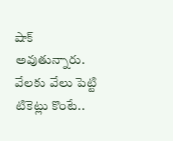షాక్ అవుతున్నారు. వేలకు వేలు పెట్టి టికెట్లు కొంటే..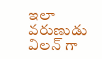ఇలా వరుణుడు విలన్ గా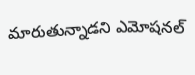మారుతున్నాడని ఎమోషనల్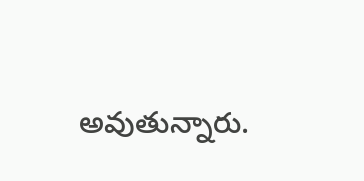అవుతున్నారు.